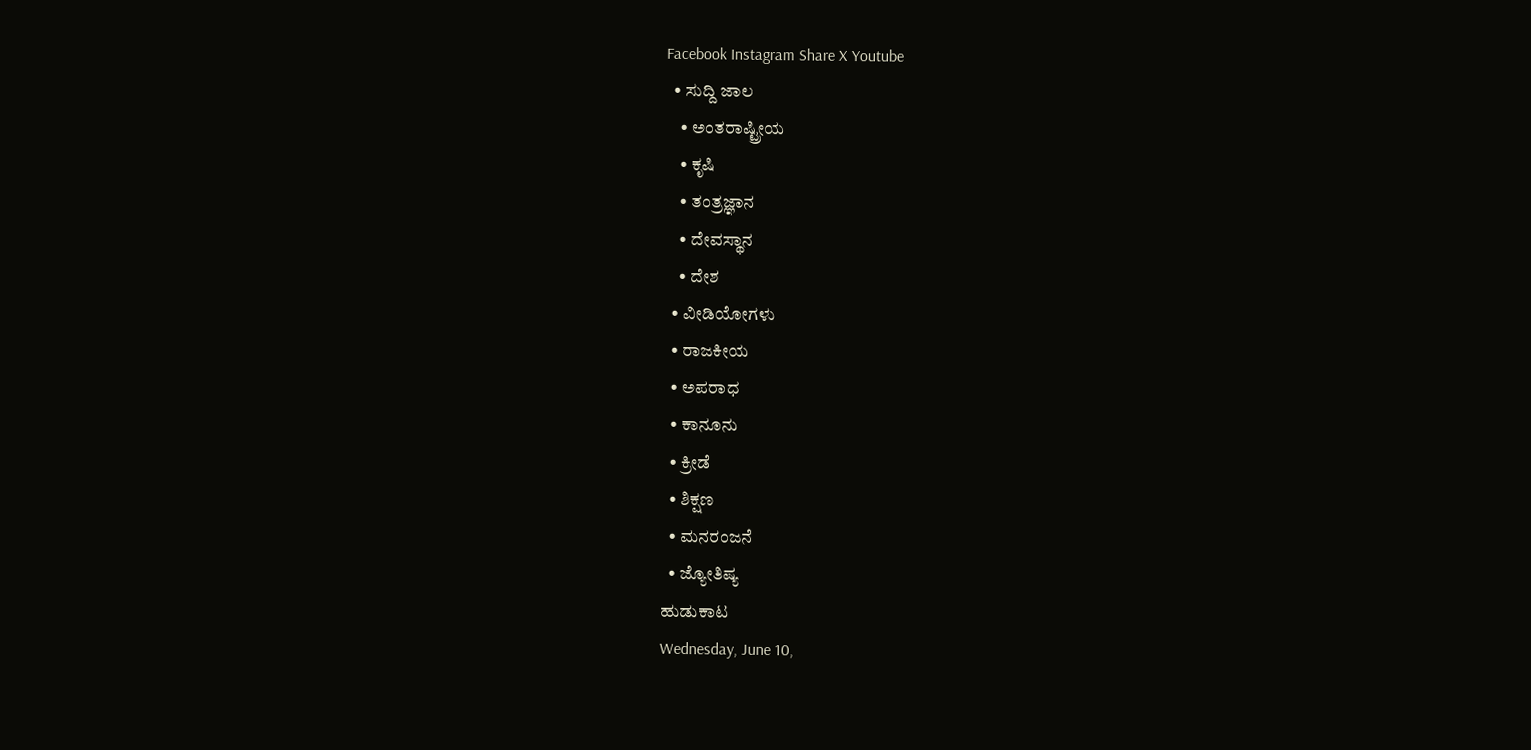Facebook Instagram Share X Youtube
  • ಸುದ್ದಿ ಜಾಲ
    • ಅಂತರಾಷ್ಟ್ರೀಯ
    • ಕೃಷಿ
    • ತಂತ್ರಜ್ಞಾನ
    • ದೇವಸ್ಥಾನ
    • ದೇಶ
  • ವೀಡಿಯೋಗಳು
  • ರಾಜಕೀಯ
  • ಅಪರಾಧ
  • ಕಾನೂನು
  • ಕ್ರೀಡೆ
  • ಶಿಕ್ಷಣ
  • ಮನರಂಜನೆ
  • ಜ್ಯೋತಿಷ್ಯ
ಹುಡುಕಾಟ
Wednesday, June 10,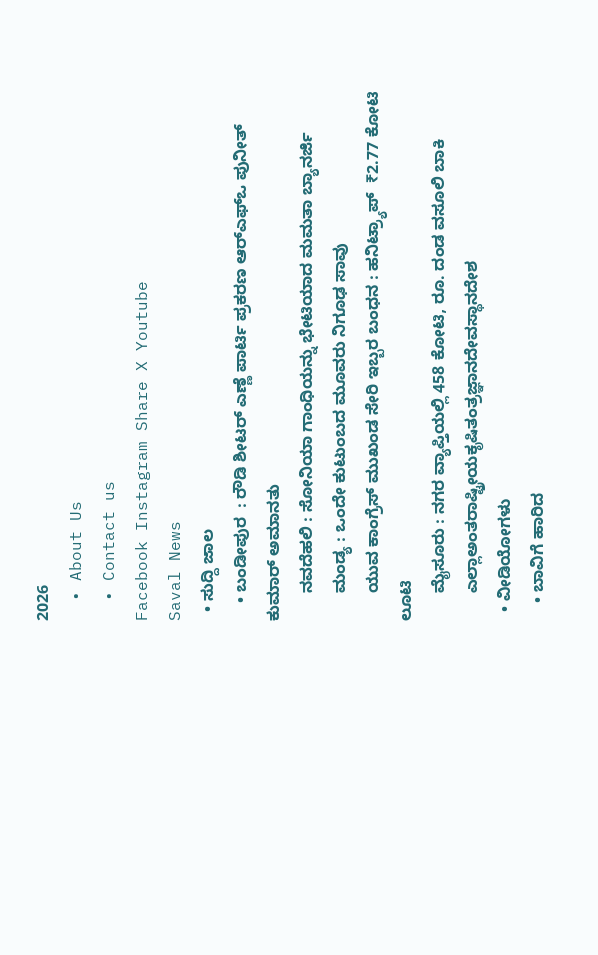2026
  • About Us
  • Contact us
Facebook Instagram Share X Youtube
Saval News
  • ಸುದ್ದಿ ಜಾಲ
    • ಬಂಡೀಪುರ  : ರೌಡಿ ಶೀಟರ್ ಎಣ್ಣೆ ಪಾರ್ಟಿ ಪ್ರಕರಣ ಆರ್‌ಎಫ್‌ಒ ಪುನೀತ್ ಕುಮಾರ್‌ ಅಮಾನತು
      ನವದೆಹಲಿ : ಸೋನಿಯಾ ಗಾಂಧಿಯನ್ನು ಭೇಟಿಯಾದ ಮಮತಾ ಬ್ಯಾನರ್ಜಿ
      ಮಂಡ್ಯ : ಒಂದೇ ಕುಟುಂಬದ ಮೂವರು ನಿಗೂಢ ಸಾವು
      ಯುವ ಕಾಂಗ್ರೆಸ್ ಮುಖಂಡ ಸೇರಿ ಇಬ್ಬರ ಬಂಧನ : ಹನಿಟ್ರ್ಯಾಪ್  ₹2.77 ಕೋಟಿ ಲೂಟಿ
      ಮೈಸೂರು : ನಗರ ವ್ಯಾಪ್ತಿಯಲ್ಲಿ 458 ಕೋಟಿ, ರೂ. ದಂಡ ವಸೂಲಿ ಬಾಕಿ
      ಎಲ್ಲಾಅಂತರಾಷ್ಟ್ರೀಯಕೃಷಿತಂತ್ರಜ್ಞಾನದೇವಸ್ಥಾನದೇಶ
  • ವೀಡಿಯೋಗಳು
    • ಬಾವಿಗೆ ಹಾರಿದ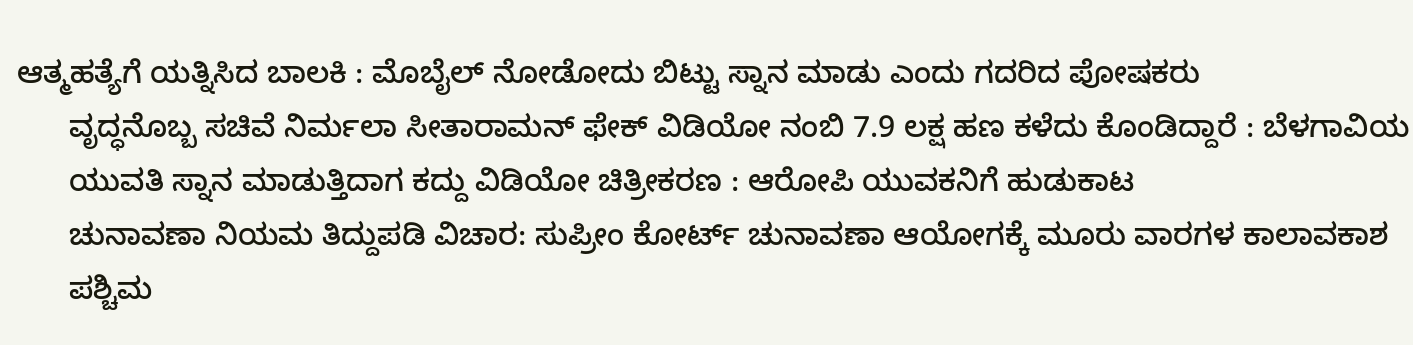ಆತ್ಮಹತ್ಯೆಗೆ ಯತ್ನಿಸಿದ ಬಾಲಕಿ : ಮೊಬೈಲ್ ನೋಡೋದು ಬಿಟ್ಟು ಸ್ನಾನ ಮಾಡು ಎಂದು ಗದರಿದ ಪೋಷಕರು
      ವೃದ್ಧನೊಬ್ಬ ಸಚಿವೆ ನಿರ್ಮಲಾ ಸೀತಾರಾಮನ್ ಫೇಕ್ ವಿಡಿಯೋ ನಂಬಿ 7.9 ಲಕ್ಷ ಹಣ ಕಳೆದು ಕೊಂಡಿದ್ದಾರೆ : ಬೆಳಗಾವಿಯ
      ಯುವತಿ ಸ್ನಾನ ಮಾಡುತ್ತಿದಾಗ ಕದ್ದು ವಿಡಿಯೋ ಚಿತ್ರೀಕರಣ : ಆರೋಪಿ ಯುವಕನಿಗೆ ಹುಡುಕಾಟ
      ಚುನಾವಣಾ ನಿಯಮ ತಿದ್ದುಪಡಿ ವಿಚಾರ: ಸುಪ್ರೀಂ ಕೋರ್ಟ್ ಚುನಾವಣಾ ಆಯೋಗಕ್ಕೆ ಮೂರು ವಾರಗಳ ಕಾಲಾವಕಾಶ
      ಪಶ್ಚಿಮ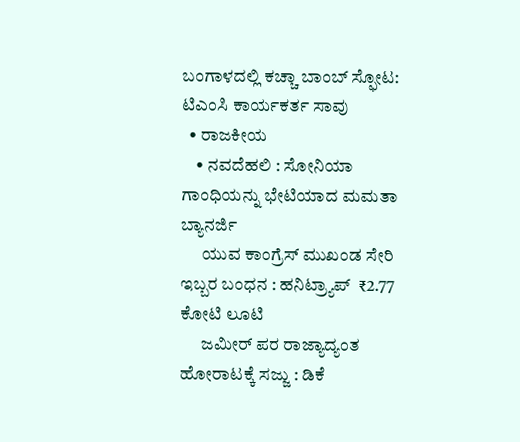ಬಂಗಾಳದಲ್ಲಿ ಕಚ್ಚಾ ಬಾಂಬ್ ಸ್ಫೋಟ: ಟಿಎಂಸಿ ಕಾರ್ಯಕರ್ತ ಸಾವು
  • ರಾಜಕೀಯ
    • ನವದೆಹಲಿ : ಸೋನಿಯಾ ಗಾಂಧಿಯನ್ನು ಭೇಟಿಯಾದ ಮಮತಾ ಬ್ಯಾನರ್ಜಿ
      ಯುವ ಕಾಂಗ್ರೆಸ್ ಮುಖಂಡ ಸೇರಿ ಇಬ್ಬರ ಬಂಧನ : ಹನಿಟ್ರ್ಯಾಪ್  ₹2.77 ಕೋಟಿ ಲೂಟಿ
      ಜಮೀರ್ ಪರ ರಾಜ್ಯಾದ್ಯಂತ ಹೋರಾಟಕ್ಕೆ ಸಜ್ಜು : ಡಿಕೆ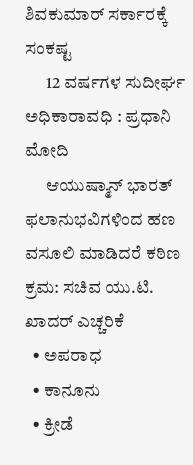ಶಿವಕುಮಾರ್ ಸರ್ಕಾರಕ್ಕೆ ಸಂಕಷ್ಟ
      12 ವರ್ಷಗಳ ಸುದೀರ್ಘ ಅಧಿಕಾರಾವಧಿ : ಪ್ರಧಾನಿ ಮೋದಿ
      ಆಯುಷ್ಮಾನ್ ಭಾರತ್ ಫಲಾನುಭವಿಗಳಿಂದ ಹಣ ವಸೂಲಿ ಮಾಡಿದರೆ ಕಠಿಣ ಕ್ರಮ: ಸಚಿವ ಯು.ಟಿ. ಖಾದರ್ ಎಚ್ಚರಿಕೆ
  • ಅಪರಾಧ
  • ಕಾನೂನು
  • ಕ್ರೀಡೆ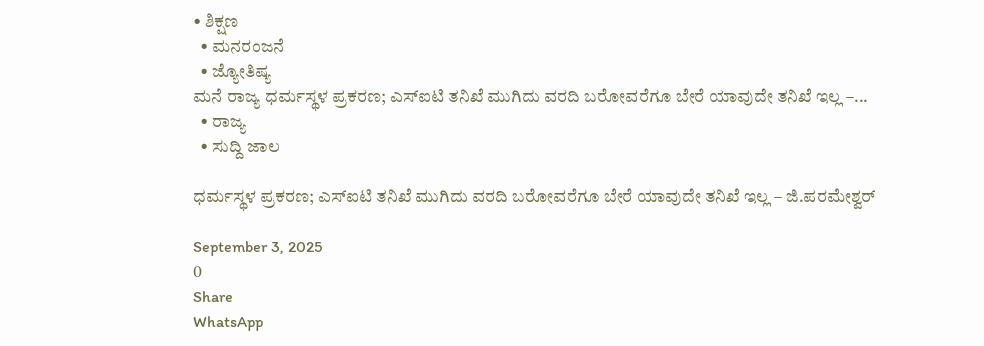• ಶಿಕ್ಷಣ
  • ಮನರಂಜನೆ
  • ಜ್ಯೋತಿಷ್ಯ
ಮನೆ ರಾಜ್ಯ ಧರ್ಮಸ್ಥಳ ಪ್ರಕರಣ; ಎಸ್‌ಐಟಿ ತನಿಖೆ ಮುಗಿದು ವರದಿ ಬರೋವರೆಗೂ ಬೇರೆ ಯಾವುದೇ ತನಿಖೆ ಇಲ್ಲ –...
  • ರಾಜ್ಯ
  • ಸುದ್ದಿ ಜಾಲ

ಧರ್ಮಸ್ಥಳ ಪ್ರಕರಣ; ಎಸ್‌ಐಟಿ ತನಿಖೆ ಮುಗಿದು ವರದಿ ಬರೋವರೆಗೂ ಬೇರೆ ಯಾವುದೇ ತನಿಖೆ ಇಲ್ಲ – ಜಿ.ಪರಮೇಶ್ವರ್

September 3, 2025
0
Share
WhatsApp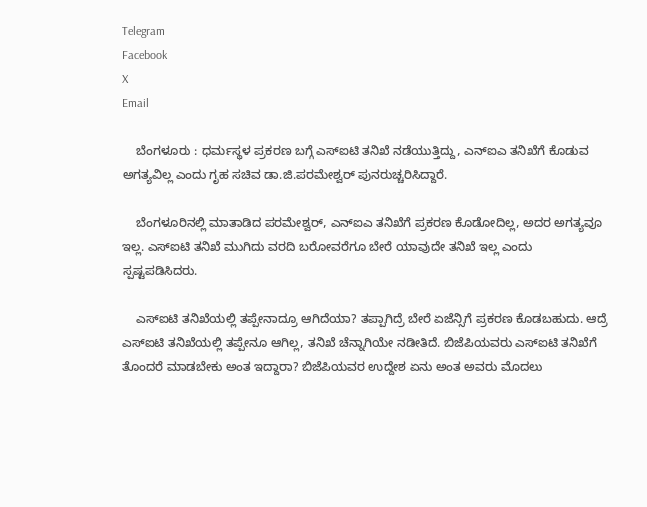Telegram
Facebook
X
Email

    ಬೆಂಗಳೂರು : ಧರ್ಮಸ್ಥಳ ಪ್ರಕರಣ ಬಗ್ಗೆ ಎಸ್‌ಐಟಿ ತನಿಖೆ ನಡೆಯುತ್ತಿದ್ದು, ಎನ್‌ಐಎ ತನಿಖೆಗೆ ಕೊಡುವ ಅಗತ್ಯವಿಲ್ಲ ಎಂದು ಗೃಹ ಸಚಿವ ಡಾ.ಜಿ.ಪರಮೇಶ್ವರ್ ಪುನರುಚ್ಚರಿಸಿದ್ದಾರೆ.

    ಬೆಂಗಳೂರಿನಲ್ಲಿ ಮಾತಾಡಿದ ಪರಮೇಶ್ವರ್, ಎನ್‌ಐಎ ತನಿಖೆಗೆ ಪ್ರಕರಣ ಕೊಡೋದಿಲ್ಲ, ಅದರ ಅಗತ್ಯವೂ ಇಲ್ಲ. ಎಸ್‌ಐಟಿ ತನಿಖೆ ಮುಗಿದು ವರದಿ ಬರೋವರೆಗೂ ಬೇರೆ ಯಾವುದೇ ತನಿಖೆ ಇಲ್ಲ ಎಂದು ಸ್ಪಷ್ಟಪಡಿಸಿದರು.

    ಎಸ್‌ಐಟಿ ತನಿಖೆಯಲ್ಲಿ ತಪ್ಪೇನಾದ್ರೂ ಆಗಿದೆಯಾ? ತಪ್ಪಾಗಿದ್ರೆ ಬೇರೆ ಏಜೆನ್ಸಿಗೆ ಪ್ರಕರಣ ಕೊಡಬಹುದು. ಆದ್ರೆ ಎಸ್‌ಐಟಿ ತನಿಖೆಯಲ್ಲಿ ತಪ್ಪೇನೂ ಆಗಿಲ್ಲ, ತನಿಖೆ ಚೆನ್ನಾಗಿಯೇ ನಡೀತಿದೆ. ಬಿಜೆಪಿಯವರು ಎಸ್‌ಐಟಿ ತನಿಖೆಗೆ ತೊಂದರೆ ಮಾಡಬೇಕು ಅಂತ ಇದ್ದಾರಾ? ಬಿಜೆಪಿಯವರ ಉದ್ದೇಶ ಏನು ಅಂತ ಅವರು ಮೊದಲು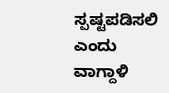ಸ್ಪಷ್ಟಪಡಿಸಲಿ ಎಂದು ವಾಗ್ದಾಳಿ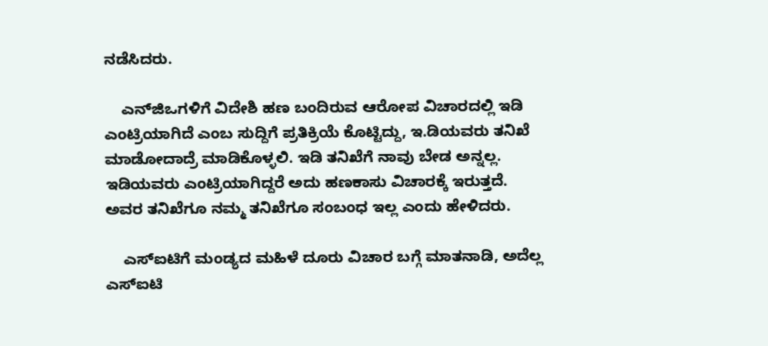ನಡೆಸಿದರು.

    ಎನ್‌ಜಿಒಗಳಿಗೆ ವಿದೇಶಿ ಹಣ ಬಂದಿರುವ ಆರೋಪ ವಿಚಾರದಲ್ಲಿ ಇಡಿ ಎಂಟ್ರಿಯಾಗಿದೆ ಎಂಬ ಸುದ್ದಿಗೆ ಪ್ರತಿಕ್ರಿಯೆ ಕೊಟ್ಟಿದ್ದು, ಇ.ಡಿಯವರು ತನಿಖೆ ಮಾಡೋದಾದ್ರೆ ಮಾಡಿಕೊಳ್ಳಲಿ. ಇಡಿ ತನಿಖೆಗೆ ನಾವು ಬೇಡ ಅನ್ನಲ್ಲ. ಇಡಿಯವರು ಎಂಟ್ರಿಯಾಗಿದ್ದರೆ ಅದು ಹಣಕಾಸು ವಿಚಾರಕ್ಕೆ ಇರುತ್ತದೆ. ಅವರ ತನಿಖೆಗೂ ನಮ್ಮ ತನಿಖೆಗೂ ಸಂಬಂಧ ಇಲ್ಲ ಎಂದು ಹೇಳಿದರು.

    ಎಸ್‌ಐಟಿಗೆ ಮಂಡ್ಯದ ಮಹಿಳೆ ದೂರು ವಿಚಾರ ಬಗ್ಗೆ ಮಾತನಾಡಿ, ಅದೆಲ್ಲ ಎಸ್‌ಐಟಿ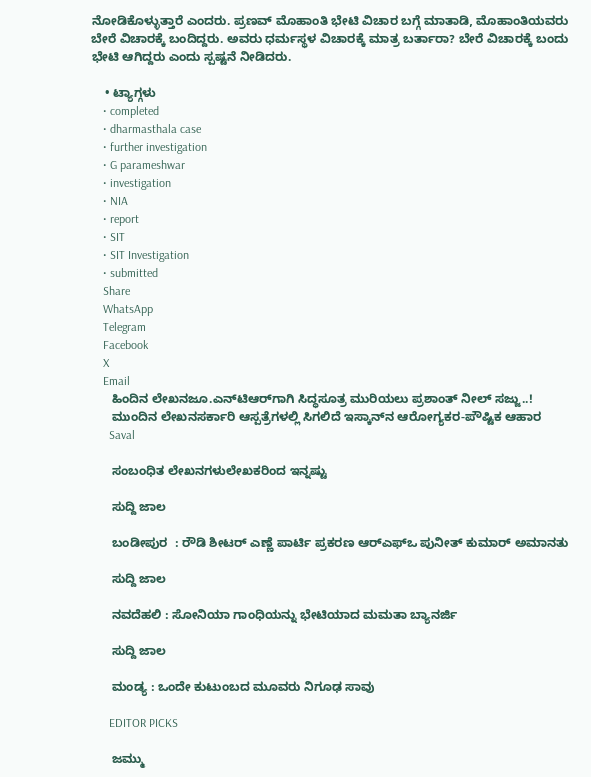ನೋಡಿಕೊಳ್ಳುತ್ತಾರೆ ಎಂದರು. ಪ್ರಣವ್ ಮೊಹಾಂತಿ ಭೇಟಿ ವಿಚಾರ ಬಗ್ಗೆ ಮಾತಾಡಿ, ಮೊಹಾಂತಿಯವರು ಬೇರೆ ವಿಚಾರಕ್ಕೆ ಬಂದಿದ್ದರು. ಅವರು ಧರ್ಮಸ್ಥಳ ವಿಚಾರಕ್ಕೆ ಮಾತ್ರ ಬರ್ತಾರಾ? ಬೇರೆ ವಿಚಾರಕ್ಕೆ ಬಂದು ಭೇಟಿ ಆಗಿದ್ದರು ಎಂದು ಸ್ಪಷ್ಟನೆ ನೀಡಿದರು.

    • ಟ್ಯಾಗ್ಗಳು
    • completed
    • dharmasthala case
    • further investigation
    • G parameshwar
    • investigation
    • NIA
    • report
    • SIT
    • SIT Investigation
    • submitted
    Share
    WhatsApp
    Telegram
    Facebook
    X
    Email
      ಹಿಂದಿನ ಲೇಖನಜೂ.ಎನ್‌ಟಿಆರ್‌ಗಾಗಿ ಸಿದ್ಧಸೂತ್ರ ಮುರಿಯಲು ಪ್ರಶಾಂತ್ ನೀಲ್ ಸಜ್ಜು..!
      ಮುಂದಿನ ಲೇಖನಸರ್ಕಾರಿ ಆಸ್ಪತ್ರೆಗಳಲ್ಲಿ ಸಿಗಲಿದೆ ಇಸ್ಕಾನ್‌ನ ಆರೋಗ್ಯಕರ-ಪೌಷ್ಟಿಕ ಆಹಾರ
      Saval

      ಸಂಬಂಧಿತ ಲೇಖನಗಳುಲೇಖಕರಿಂದ ಇನ್ನಷ್ಟು

      ಸುದ್ದಿ ಜಾಲ

      ಬಂಡೀಪುರ  : ರೌಡಿ ಶೀಟರ್ ಎಣ್ಣೆ ಪಾರ್ಟಿ ಪ್ರಕರಣ ಆರ್‌ಎಫ್‌ಒ ಪುನೀತ್ ಕುಮಾರ್‌ ಅಮಾನತು

      ಸುದ್ದಿ ಜಾಲ

      ನವದೆಹಲಿ : ಸೋನಿಯಾ ಗಾಂಧಿಯನ್ನು ಭೇಟಿಯಾದ ಮಮತಾ ಬ್ಯಾನರ್ಜಿ

      ಸುದ್ದಿ ಜಾಲ

      ಮಂಡ್ಯ : ಒಂದೇ ಕುಟುಂಬದ ಮೂವರು ನಿಗೂಢ ಸಾವು

      EDITOR PICKS

      ಜಮ್ಮು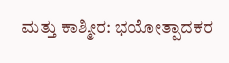ಮತ್ತು ಕಾಶ್ಮೀರ: ಭಯೋತ್ಪಾದಕರ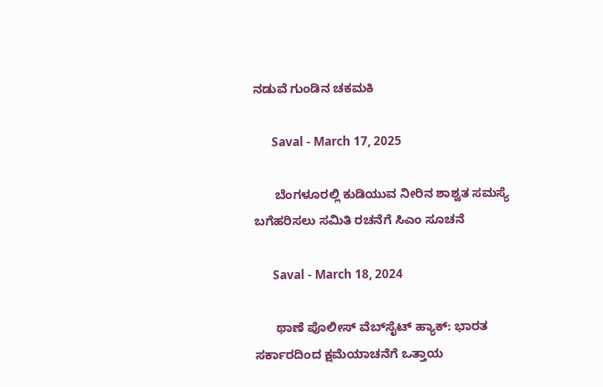ನಡುವೆ ಗುಂಡಿನ ಚಕಮಕಿ

      Saval - March 17, 2025

      ಬೆಂಗಳೂರಲ್ಲಿ ಕುಡಿಯುವ ನೀರಿನ ಶಾಶ್ವತ ಸಮಸ್ಯೆ ಬಗೆಹರಿಸಲು ಸಮಿತಿ ರಚನೆಗೆ ಸಿಎಂ ಸೂಚನೆ

      Saval - March 18, 2024

      ಥಾಣೆ ಪೊಲೀಸ್ ವೆಬ್‌ಸೈಟ್ ಹ್ಯಾಕ್: ಭಾರತ ಸರ್ಕಾರದಿಂದ ಕ್ಷಮೆಯಾಚನೆಗೆ ಒತ್ತಾಯ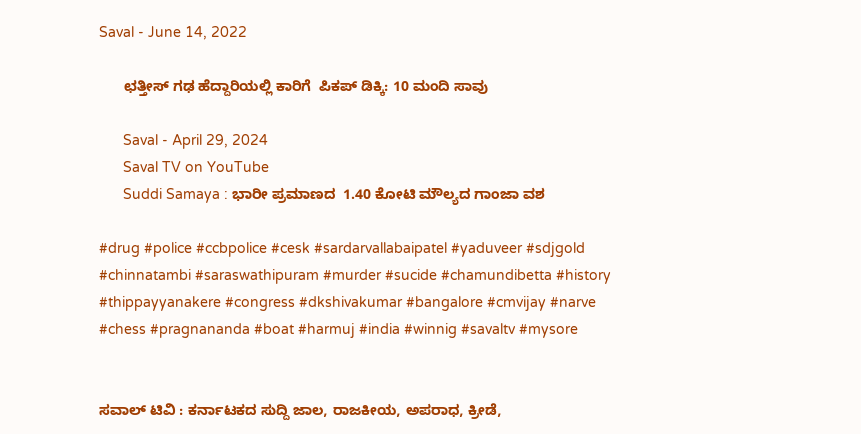Saval - June 14, 2022

      ಛತ್ತೀಸ್ ಗಢ ಹೆದ್ದಾರಿಯಲ್ಲಿ ಕಾರಿಗೆ  ಪಿಕಪ್ ಡಿಕ್ಕಿ: 10 ಮಂದಿ ಸಾವು

      Saval - April 29, 2024
      Saval TV on YouTube
      Suddi Samaya : ಭಾರೀ ಪ್ರಮಾಣದ  1.40 ಕೋಟಿ ಮೌಲ್ಯದ ಗಾಂಜಾ ವಶ

#drug #police #ccbpolice #cesk #sardarvallabaipatel #yaduveer #sdjgold #chinnatambi #saraswathipuram #murder #sucide #chamundibetta #history #thippayyanakere #congress #dkshivakumar #bangalore #cmvijay #narve #chess #pragnananda #boat #harmuj #india #winnig #savaltv #mysore


ಸವಾಲ್ ಟಿವಿ : ಕರ್ನಾಟಕದ ಸುದ್ದಿ ಜಾಲ, ರಾಜಕೀಯ, ಅಪರಾಧ, ಕ್ರೀಡೆ,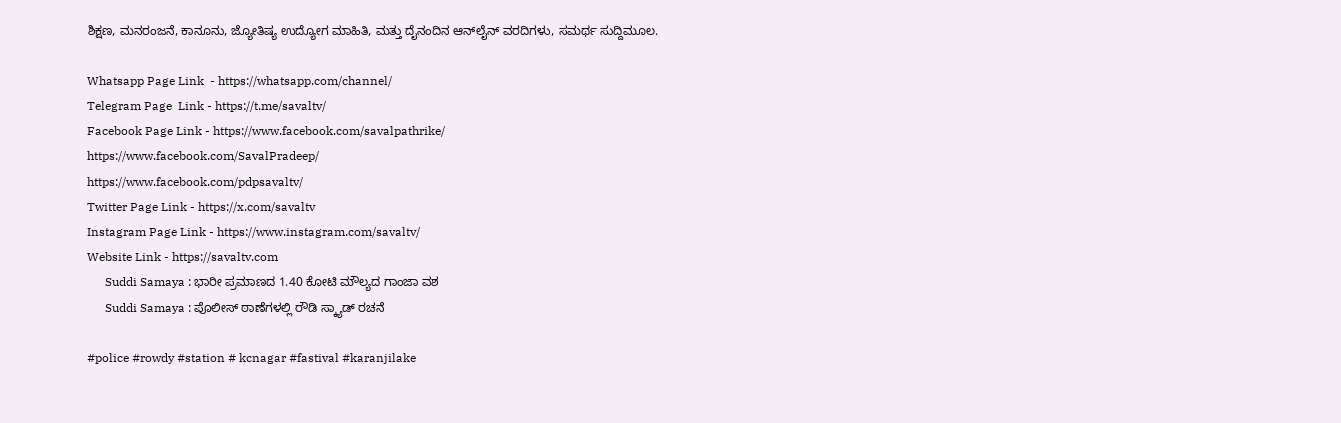ಶಿಕ್ಷಣ, ಮನರಂಜನೆ, ಕಾನೂನು, ಜ್ಯೋತಿಷ್ಯ ಉದ್ಯೋಗ ಮಾಹಿತಿ, ಮತ್ತು ದೈನಂದಿನ ಆನ್‌ಲೈನ್ ವರದಿಗಳು, ಸಮರ್ಥ ಸುದ್ದಿಮೂಲ.

Whatsapp Page Link  - https://whatsapp.com/channel/
Telegram Page  Link - https://t.me/savaltv/
Facebook Page Link - https://www.facebook.com/savalpathrike/
https://www.facebook.com/SavalPradeep/
https://www.facebook.com/pdpsavaltv/
Twitter Page Link - https://x.com/savaltv
Instagram Page Link - https://www.instagram.com/savaltv/
Website Link - https://savaltv.com
      Suddi Samaya : ಭಾರೀ ಪ್ರಮಾಣದ 1.40 ಕೋಟಿ ಮೌಲ್ಯದ ಗಾಂಜಾ ವಶ
      Suddi Samaya : ಪೊಲೀಸ್ ಠಾಣೆಗಳಲ್ಲಿ ರೌಡಿ ಸ್ಕ್ಯಾಡ್ ರಚನೆ

#police #rowdy #station # kcnagar #fastival #karanjilake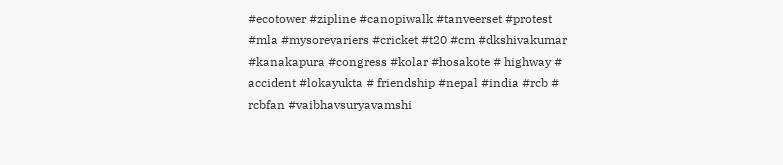#ecotower #zipline #canopiwalk #tanveerset #protest #mla #mysorevariers #cricket #t20 #cm #dkshivakumar #kanakapura #congress #kolar #hosakote # highway # accident #lokayukta # friendship #nepal #india #rcb # rcbfan #vaibhavsuryavamshi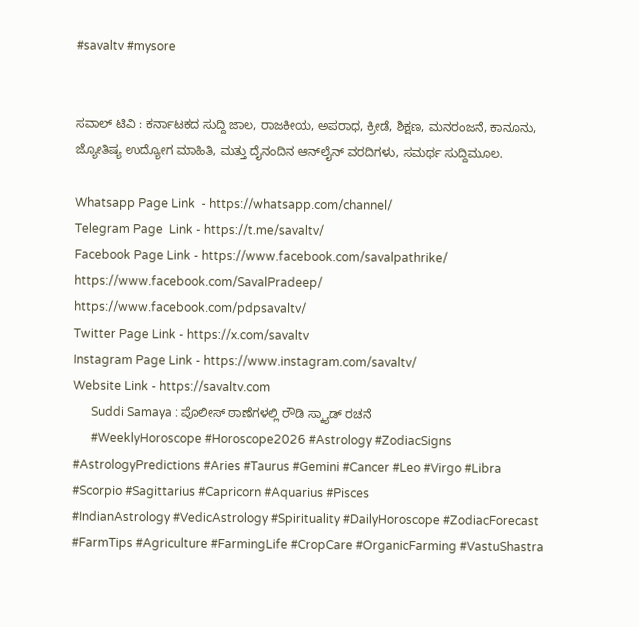#savaltv #mysore


ಸವಾಲ್ ಟಿವಿ : ಕರ್ನಾಟಕದ ಸುದ್ದಿ ಜಾಲ, ರಾಜಕೀಯ, ಅಪರಾಧ, ಕ್ರೀಡೆ, ಶಿಕ್ಷಣ, ಮನರಂಜನೆ, ಕಾನೂನು, ಜ್ಯೋತಿಷ್ಯ ಉದ್ಯೋಗ ಮಾಹಿತಿ, ಮತ್ತು ದೈನಂದಿನ ಆನ್‌ಲೈನ್ ವರದಿಗಳು, ಸಮರ್ಥ ಸುದ್ದಿಮೂಲ.

Whatsapp Page Link  - https://whatsapp.com/channel/
Telegram Page  Link - https://t.me/savaltv/
Facebook Page Link - https://www.facebook.com/savalpathrike/
https://www.facebook.com/SavalPradeep/
https://www.facebook.com/pdpsavaltv/
Twitter Page Link - https://x.com/savaltv
Instagram Page Link - https://www.instagram.com/savaltv/
Website Link - https://savaltv.com
      Suddi Samaya : ಪೊಲೀಸ್ ಠಾಣೆಗಳಲ್ಲಿ ರೌಡಿ ಸ್ಕ್ಯಾಡ್ ರಚನೆ
      #WeeklyHoroscope #Horoscope2026 #Astrology #ZodiacSigns #AstrologyPredictions #Aries #Taurus #Gemini #Cancer #Leo #Virgo #Libra #Scorpio #Sagittarius #Capricorn #Aquarius #Pisces
#IndianAstrology #VedicAstrology #Spirituality #DailyHoroscope #ZodiacForecast #FarmTips #Agriculture #FarmingLife #CropCare #OrganicFarming #VastuShastra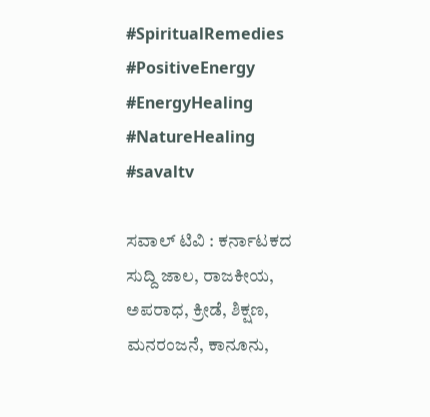#SpiritualRemedies #PositiveEnergy #EnergyHealing #NatureHealing #savaltv

ಸವಾಲ್ ಟಿವಿ : ಕರ್ನಾಟಕದ ಸುದ್ದಿ ಜಾಲ, ರಾಜಕೀಯ, ಅಪರಾಧ, ಕ್ರೀಡೆ, ಶಿಕ್ಷಣ, ಮನರಂಜನೆ, ಕಾನೂನು,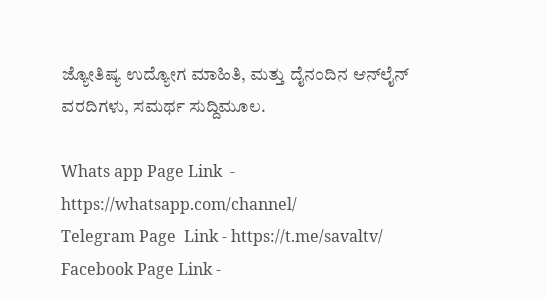ಜ್ಯೋತಿಷ್ಯ ಉದ್ಯೋಗ ಮಾಹಿತಿ, ಮತ್ತು ದೈನಂದಿನ ಆನ್‌ಲೈನ್ ವರದಿಗಳು, ಸಮರ್ಥ ಸುದ್ದಿಮೂಲ.

Whats app Page Link  - https://whatsapp.com/channel/
Telegram Page  Link - https://t.me/savaltv/
Facebook Page Link -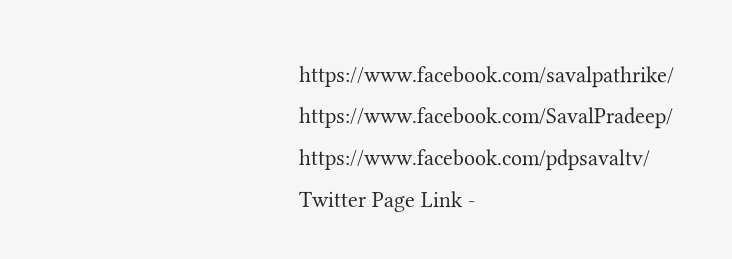https://www.facebook.com/savalpathrike/
https://www.facebook.com/SavalPradeep/
https://www.facebook.com/pdpsavaltv/
Twitter Page Link -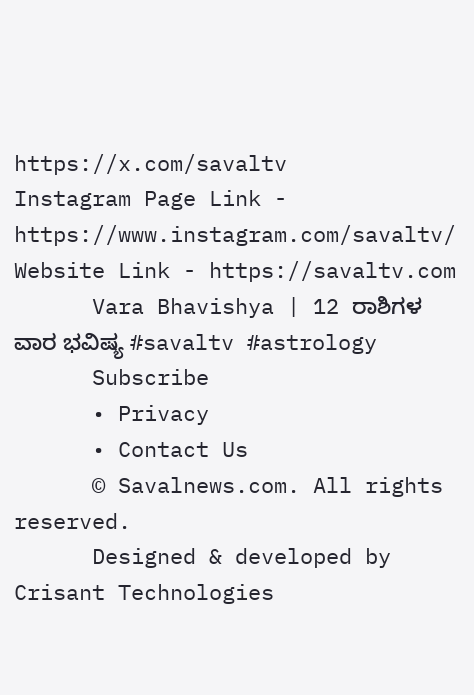https://x.com/savaltv
Instagram Page Link - https://www.instagram.com/savaltv/
Website Link - https://savaltv.com
      Vara Bhavishya | 12 ರಾಶಿಗಳ ವಾರ ಭವಿಷ್ಯ #savaltv #astrology
      Subscribe
      • Privacy
      • Contact Us
      © Savalnews.com. All rights reserved.
      Designed & developed by Crisant Technologies